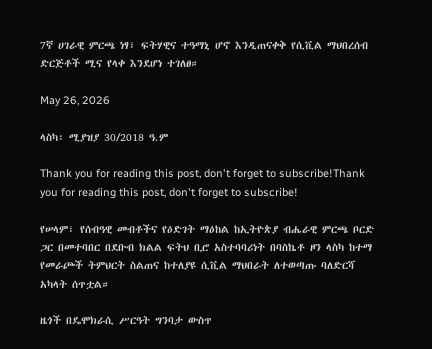7ኛ ሀገራዊ ምርጫ ነፃ፣ ፍትሃዊና ተዓማኒ ሆኖ እንዲጠናቀቅ የሲቪል ማህበረሰብ ድርጅቶች ሚና የላቀ እንደሆነ ተገለፀ።

May 26, 2026

ላስካ፡ ሚያዝያ 30/2018 ዓ.ም

Thank you for reading this post, don't forget to subscribe!Thank you for reading this post, don't forget to subscribe!

የሠላም፣ የሰብዓዊ መብቶችና የዕድገት ማዕከል ከኢትዮጵያ ብሔራዊ ምርጫ ቦርድ ጋር በመተባበር በደቡብ ክልል ፍትህ ቢሮ አስተባባሪነት በባስኬቶ ዞን ላስካ ከተማ የመራጮች ትምህርት ስልጠና ከተለያዩ ሲቪል ማህበራት ለተወጣጡ ባለድርሻ አካላት ሰጥቷል።

ዜጎች በዴሞክራሲ ሥርዓት ግንባታ ውስጥ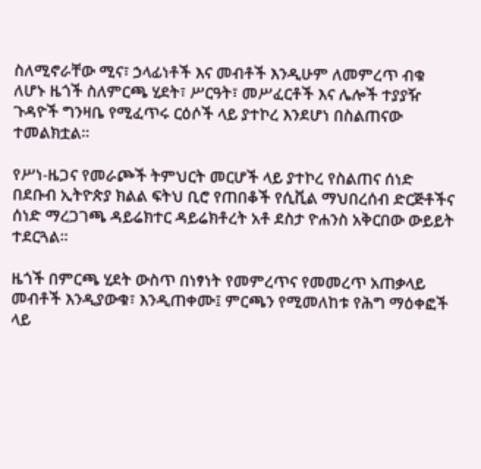ስለሚኖራቸው ሚና፣ ኃላፊነቶች እና መብቶች እንዲሁም ለመምረጥ ብቁ ለሆኑ ዜጎች ስለምርጫ ሂደት፣ ሥርዓት፣ መሥፈርቶች እና ሌሎች ተያያዥ ጉዳዮች ግንዛቤ የሚፈጥሩ ርዕሶች ላይ ያተኮረ እንደሆነ በስልጠናው ተመልክቷል።

የሥነ-ዜጋና የመራጮች ትምህርት መርሆች ላይ ያተኮረ የስልጠና ሰነድ በደቡብ ኢትዮጵያ ክልል ፍትህ ቢሮ የጠበቆች የሲቪል ማህበረሰብ ድርጅቶችና ሰነድ ማረጋገጫ ዳይሬክተር ዳይሬክቶረት አቶ ደስታ ዮሐንስ አቅርበው ውይይት ተደርጓል።

ዜጎች በምርጫ ሂደት ውስጥ በነፃነት የመምረጥና የመመረጥ አጠቃላይ መብቶች እንዲያውቁ፣ እንዲጠቀሙ፤ ምርጫን የሚመለከቱ የሕግ ማዕቀፎች ላይ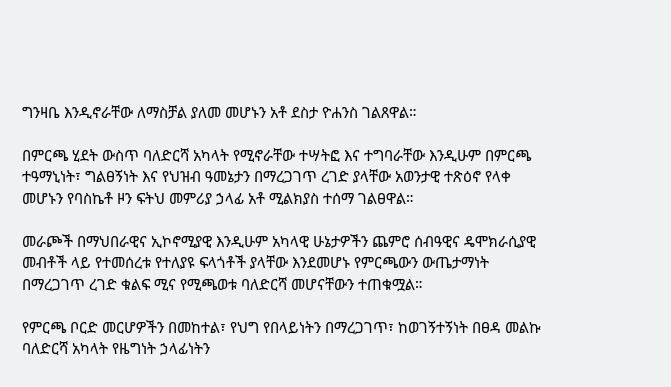ግንዛቤ እንዲኖራቸው ለማስቻል ያለመ መሆኑን አቶ ደስታ ዮሐንስ ገልጸዋል።

በምርጫ ሂደት ውስጥ ባለድርሻ አካላት የሚኖራቸው ተሣትፎ እና ተግባራቸው እንዲሁም በምርጫ ተዓማኒነት፣ ግልፀኝነት እና የህዝብ ዓመኔታን በማረጋገጥ ረገድ ያላቸው አወንታዊ ተጽዕኖ የላቀ መሆኑን የባስኬቶ ዞን ፍትህ መምሪያ ኃላፊ አቶ ሚልክያስ ተሰማ ገልፀዋል።

መራጮች በማህበራዊና ኢኮኖሚያዊ እንዲሁም አካላዊ ሁኔታዎችን ጨምሮ ሰብዓዊና ዴሞክራሲያዊ መብቶች ላይ የተመሰረቱ የተለያዩ ፍላጎቶች ያላቸው እንደመሆኑ የምርጫውን ውጤታማነት በማረጋገጥ ረገድ ቁልፍ ሚና የሚጫወቱ ባለድርሻ መሆናቸውን ተጠቁሟል።

የምርጫ ቦርድ መርሆዎችን በመከተል፣ የህግ የበላይነትን በማረጋገጥ፣ ከወገኝተኝነት በፀዳ መልኩ ባለድርሻ አካላት የዜግነት ኃላፊነትን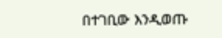በተገቢው እንዲወጡ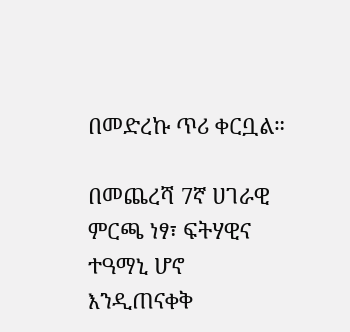በመድረኩ ጥሪ ቀርቧል።

በመጨረሻ 7ኛ ሀገራዊ ምርጫ ነፃ፣ ፍትሃዊና ተዓማኒ ሆኖ እንዲጠናቀቅ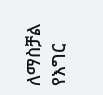ለማስቻል የእግር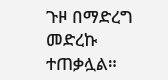ጉዞ በማድረግ መድረኩ ተጠቃሏል።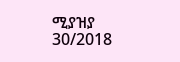ሚያዝያ 30/2018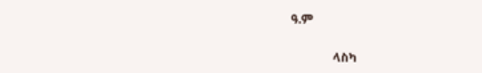ዓ.ም

              ላስካ